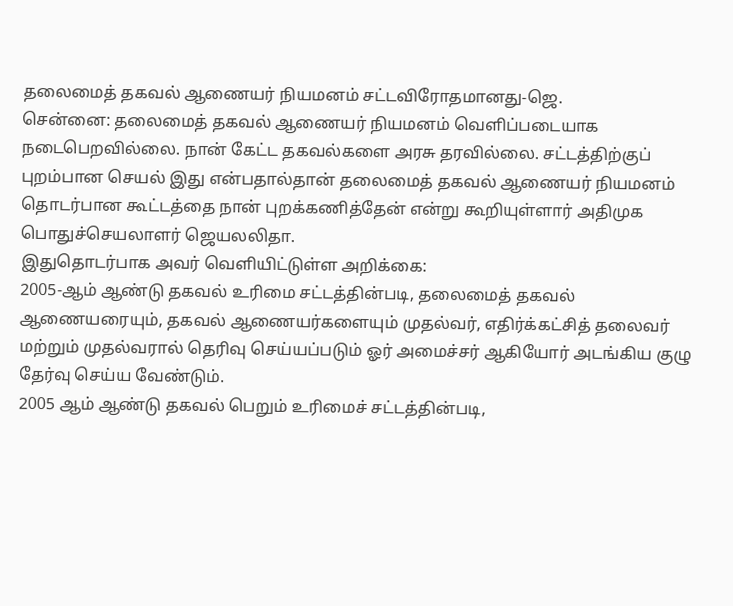தலைமைத் தகவல் ஆணையர் நியமனம் சட்டவிரோதமானது-ஜெ.
சென்னை: தலைமைத் தகவல் ஆணையர் நியமனம் வெளிப்படையாக நடைபெறவில்லை. நான் கேட்ட தகவல்களை அரசு தரவில்லை. சட்டத்திற்குப் புறம்பான செயல் இது என்பதால்தான் தலைமைத் தகவல் ஆணையர் நியமனம் தொடர்பான கூட்டத்தை நான் புறக்கணித்தேன் என்று கூறியுள்ளார் அதிமுக பொதுச்செயலாளர் ஜெயலலிதா.
இதுதொடர்பாக அவர் வெளியிட்டுள்ள அறிக்கை:
2005-ஆம் ஆண்டு தகவல் உரிமை சட்டத்தின்படி, தலைமைத் தகவல் ஆணையரையும், தகவல் ஆணையர்களையும் முதல்வர், எதிர்க்கட்சித் தலைவர் மற்றும் முதல்வரால் தெரிவு செய்யப்படும் ஓர் அமைச்சர் ஆகியோர் அடங்கிய குழு தேர்வு செய்ய வேண்டும்.
2005 ஆம் ஆண்டு தகவல் பெறும் உரிமைச் சட்டத்தின்படி,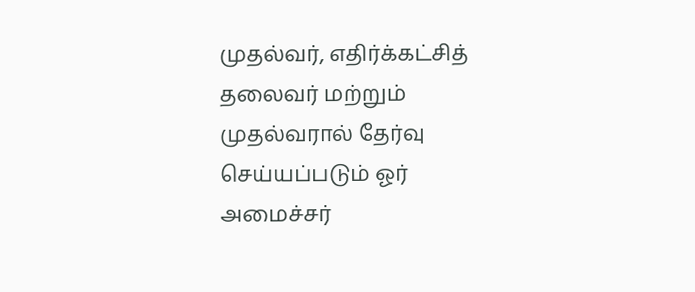முதல்வர், எதிர்க்கட்சித் தலைவர் மற்றும் முதல்வரால் தேர்வு செய்யப்படும் ஓர் அமைச்சர்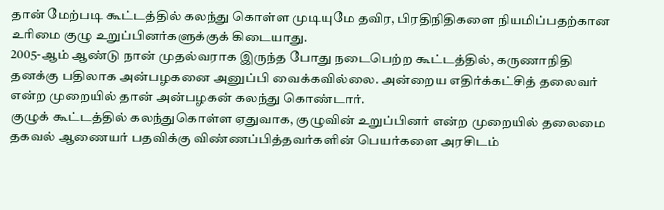தான் மேற்படி கூட்டத்தில் கலந்து கொள்ள முடியுமே தவிர, பிரதிநிதிகளை நியமிப்பதற்கான உரிமை குழு உறுப்பினர்களுக்குக் கிடையாது.
2005-ஆம் ஆண்டு நான் முதல்வராக இருந்த போது நடைபெற்ற கூட்டத்தில், கருணாநிதி தனக்கு பதிலாக அன்பழகனை அனுப்பி வைக்கவில்லை. அன்றைய எதிர்க்கட்சித் தலைவர் என்ற முறையில் தான் அன்பழகன் கலந்து கொண்டார்.
குழுக் கூட்டத்தில் கலந்துகொள்ள ஏதுவாக, குழுவின் உறுப்பினர் என்ற முறையில் தலைமை தகவல் ஆணையர் பதவிக்கு விண்ணப்பித்தவர்களின் பெயர்களை அரசிடம்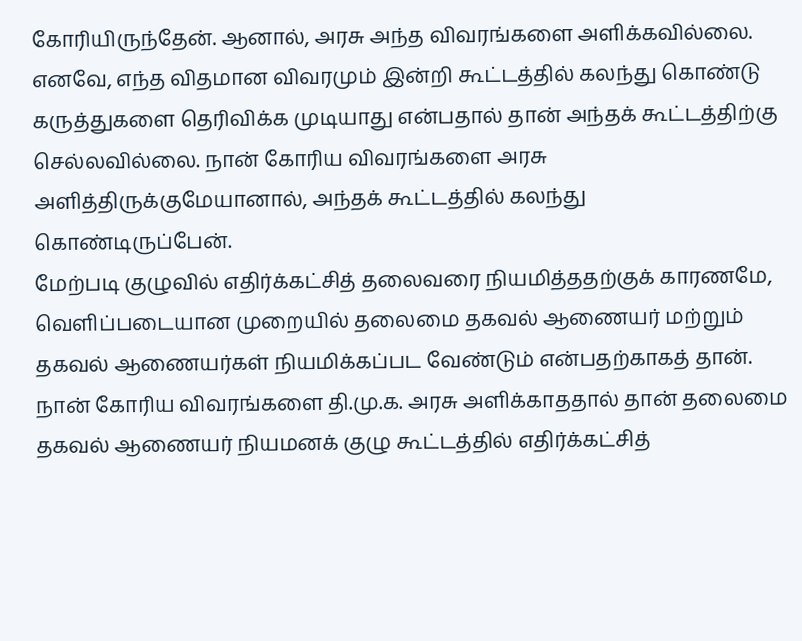கோரியிருந்தேன். ஆனால், அரசு அந்த விவரங்களை அளிக்கவில்லை.
எனவே, எந்த விதமான விவரமும் இன்றி கூட்டத்தில் கலந்து கொண்டு கருத்துகளை தெரிவிக்க முடியாது என்பதால் தான் அந்தக் கூட்டத்திற்கு செல்லவில்லை. நான் கோரிய விவரங்களை அரசு அளித்திருக்குமேயானால், அந்தக் கூட்டத்தில் கலந்து கொண்டிருப்பேன்.
மேற்படி குழுவில் எதிர்க்கட்சித் தலைவரை நியமித்ததற்குக் காரணமே, வெளிப்படையான முறையில் தலைமை தகவல் ஆணையர் மற்றும் தகவல் ஆணையர்கள் நியமிக்கப்பட வேண்டும் என்பதற்காகத் தான்.
நான் கோரிய விவரங்களை தி.மு.க. அரசு அளிக்காததால் தான் தலைமை தகவல் ஆணையர் நியமனக் குழு கூட்டத்தில் எதிர்க்கட்சித்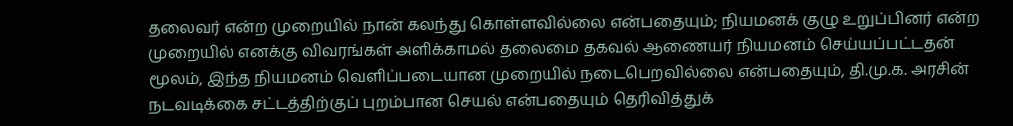தலைவர் என்ற முறையில் நான் கலந்து கொள்ளவில்லை என்பதையும்; நியமனக் குழு உறுப்பினர் என்ற முறையில் எனக்கு விவரங்கள் அளிக்காமல் தலைமை தகவல் ஆணையர் நியமனம் செய்யப்பட்டதன் மூலம், இந்த நியமனம் வெளிப்படையான முறையில் நடைபெறவில்லை என்பதையும், தி.மு.க. அரசின் நடவடிக்கை சட்டத்திற்குப் புறம்பான செயல் என்பதையும் தெரிவித்துக்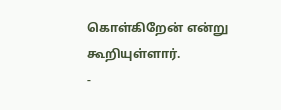கொள்கிறேன் என்று கூறியுள்ளார்.
-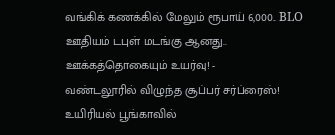வங்கிக் கணக்கில் மேலும் ரூபாய் 6,000.. BLO ஊதியம் டபுள் மடங்கு ஆனது.. ஊக்கத்தொகையும் உயர்வு! -
வண்டலூரில் விழுந்த சூப்பர் சர்ப்ரைஸ்! உயிரியல் பூங்காவில்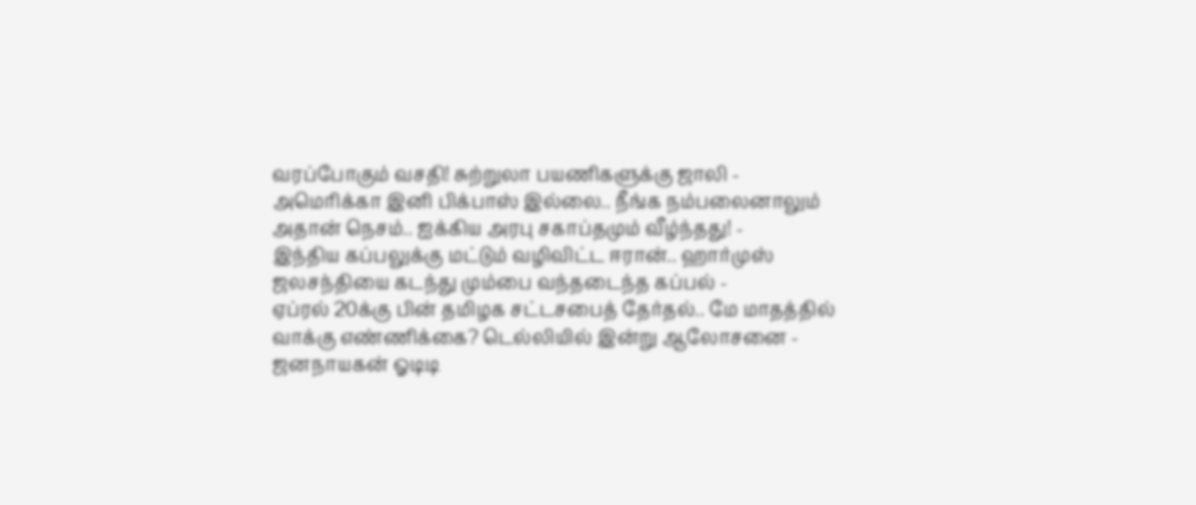வரப்போகும் வசதி! சுற்றுலா பயணிகளுக்கு ஜாலி -
அமெரிக்கா இனி பிக்பாஸ் இல்லை.. நீங்க நம்பலைனாலும் அதான் நெசம்.. ஐக்கிய அரபு சகாப்தமும் வீழ்ந்தது! -
இந்திய கப்பலுக்கு மட்டும் வழிவிட்ட ஈரான்.. ஹார்முஸ் ஜலசந்தியை கடந்து மும்பை வந்தடைந்த கப்பல் -
ஏப்ரல் 20க்கு பின் தமிழக சட்டசபைத் தேர்தல்.. மே மாதத்தில் வாக்கு எண்ணிக்கை? டெல்லியில் இன்று ஆலோசனை -
ஜனநாயகன் ஓடிடி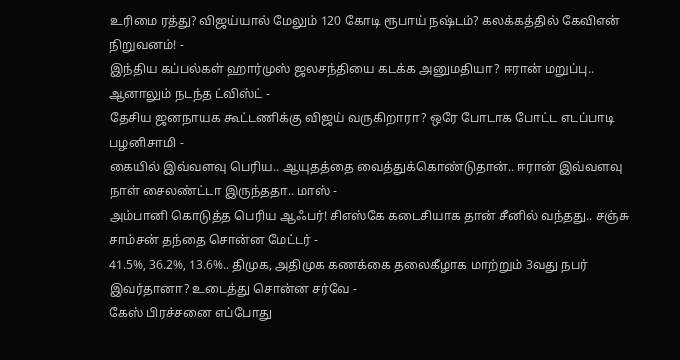உரிமை ரத்து? விஜய்யால் மேலும் 120 கோடி ரூபாய் நஷ்டம்? கலக்கத்தில் கேவிஎன் நிறுவனம்! -
இந்திய கப்பல்கள் ஹார்முஸ் ஜலசந்தியை கடக்க அனுமதியா? ஈரான் மறுப்பு.. ஆனாலும் நடந்த ட்விஸ்ட் -
தேசிய ஜனநாயக கூட்டணிக்கு விஜய் வருகிறாரா? ஒரே போடாக போட்ட எடப்பாடி பழனிசாமி -
கையில் இவ்வளவு பெரிய.. ஆயுதத்தை வைத்துக்கொண்டுதான்.. ஈரான் இவ்வளவு நாள் சைலண்ட்டா இருந்ததா.. மாஸ் -
அம்பானி கொடுத்த பெரிய ஆஃபர்! சிஎஸ்கே கடைசியாக தான் சீனில் வந்தது.. சஞ்சு சாம்சன் தந்தை சொன்ன மேட்டர் -
41.5%, 36.2%, 13.6%.. திமுக, அதிமுக கணக்கை தலைகீழாக மாற்றும் 3வது நபர் இவர்தானா? உடைத்து சொன்ன சர்வே -
கேஸ் பிரச்சனை எப்போது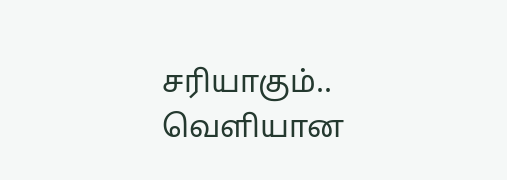சரியாகும்.. வெளியான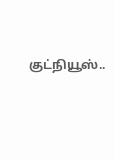குட்நியூஸ்..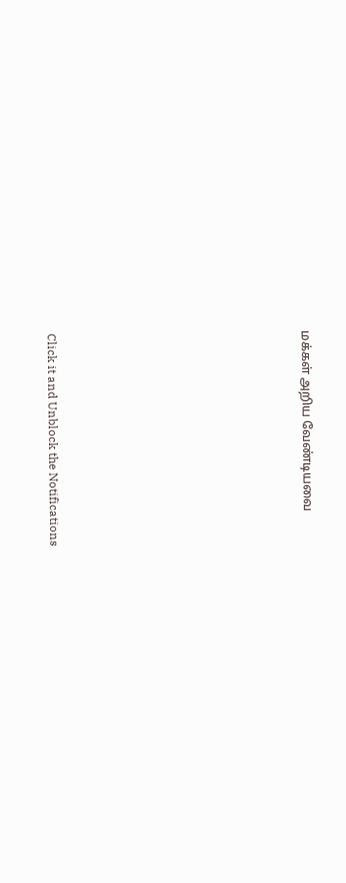மக்கள் அறிய வேண்டியவை












Click it and Unblock the Notifications